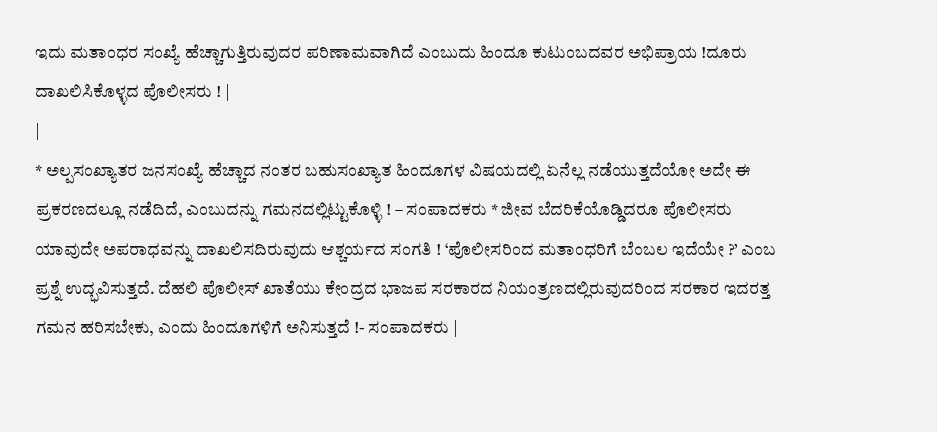ಇದು ಮತಾಂಧರ ಸಂಖ್ಯೆ ಹೆಚ್ಚಾಗುತ್ತಿರುವುದರ ಪರಿಣಾಮವಾಗಿದೆ ಎಂಬುದು ಹಿಂದೂ ಕುಟುಂಬದವರ ಅಭಿಪ್ರಾಯ !ದೂರು ದಾಖಲಿಸಿಕೊಳ್ಳದ ಪೊಲೀಸರು ! |
|
* ಅಲ್ಪಸಂಖ್ಯಾತರ ಜನಸಂಖ್ಯೆ ಹೆಚ್ಚಾದ ನಂತರ ಬಹುಸಂಖ್ಯಾತ ಹಿಂದೂಗಳ ವಿಷಯದಲ್ಲಿ ಏನೆಲ್ಲ ನಡೆಯುತ್ತದೆಯೋ ಅದೇ ಈ ಪ್ರಕರಣದಲ್ಲೂ ನಡೆದಿದೆ, ಎಂಬುದನ್ನು ಗಮನದಲ್ಲಿಟ್ಟುಕೊಳ್ಳಿ ! – ಸಂಪಾದಕರು * ಜೀವ ಬೆದರಿಕೆಯೊಡ್ಡಿದರೂ ಪೊಲೀಸರು ಯಾವುದೇ ಅಪರಾಧವನ್ನು ದಾಖಲಿಸದಿರುವುದು ಆಶ್ಚರ್ಯದ ಸಂಗತಿ ! ‘ಪೊಲೀಸರಿಂದ ಮತಾಂಧರಿಗೆ ಬೆಂಬಲ ಇದೆಯೇ ?’ ಎಂಬ ಪ್ರಶ್ನೆ ಉದ್ಭವಿಸುತ್ತದೆ. ದೆಹಲಿ ಪೊಲೀಸ್ ಖಾತೆಯು ಕೇಂದ್ರದ ಭಾಜಪ ಸರಕಾರದ ನಿಯಂತ್ರಣದಲ್ಲಿರುವುದರಿಂದ ಸರಕಾರ ಇದರತ್ತ ಗಮನ ಹರಿಸಬೇಕು, ಎಂದು ಹಿಂದೂಗಳಿಗೆ ಅನಿಸುತ್ತದೆ !- ಸಂಪಾದಕರು |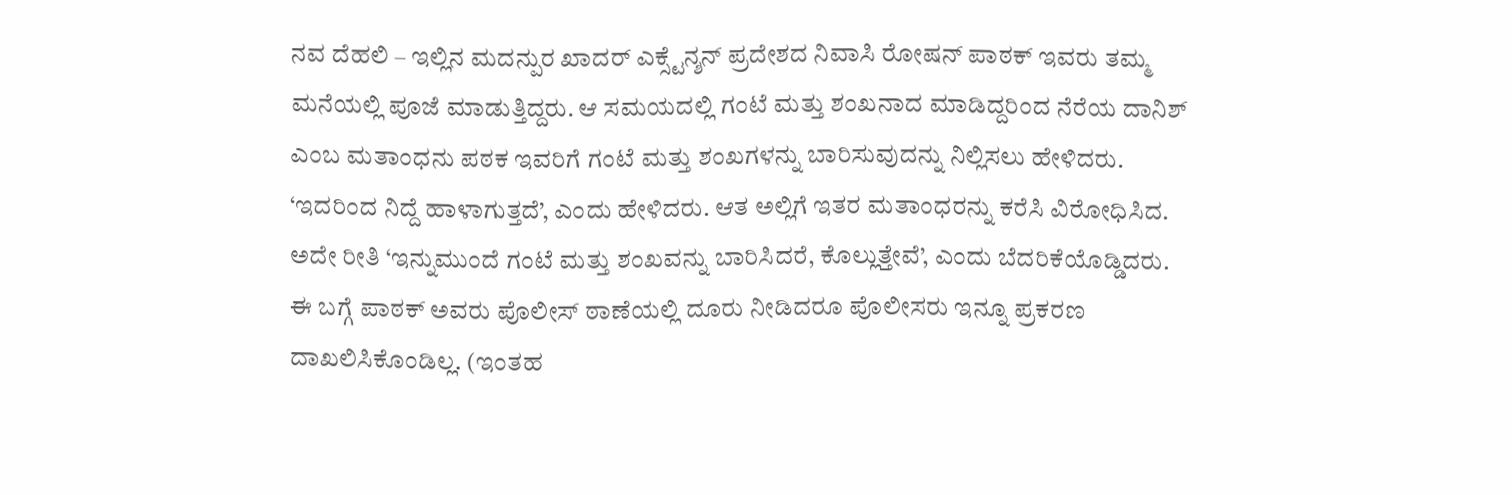ನವ ದೆಹಲಿ – ಇಲ್ಲಿನ ಮದನ್ಪುರ ಖಾದರ್ ಎಕ್ಸ್ಟೆನ್ಶನ್ ಪ್ರದೇಶದ ನಿವಾಸಿ ರೋಷನ್ ಪಾಠಕ್ ಇವರು ತಮ್ಮ ಮನೆಯಲ್ಲಿ ಪೂಜೆ ಮಾಡುತ್ತಿದ್ದರು. ಆ ಸಮಯದಲ್ಲಿ ಗಂಟೆ ಮತ್ತು ಶಂಖನಾದ ಮಾಡಿದ್ದರಿಂದ ನೆರೆಯ ದಾನಿಶ್ ಎಂಬ ಮತಾಂಧನು ಪಠಕ ಇವರಿಗೆ ಗಂಟೆ ಮತ್ತು ಶಂಖಗಳನ್ನು ಬಾರಿಸುವುದನ್ನು ನಿಲ್ಲಿಸಲು ಹೇಳಿದರು. ‘ಇದರಿಂದ ನಿದ್ದೆ ಹಾಳಾಗುತ್ತದೆ’, ಎಂದು ಹೇಳಿದರು. ಆತ ಅಲ್ಲಿಗೆ ಇತರ ಮತಾಂಧರನ್ನು ಕರೆಸಿ ವಿರೋಧಿಸಿದ. ಅದೇ ರೀತಿ ‘ಇನ್ನುಮುಂದೆ ಗಂಟೆ ಮತ್ತು ಶಂಖವನ್ನು ಬಾರಿಸಿದರೆ, ಕೊಲ್ಲುತ್ತೇವೆ’, ಎಂದು ಬೆದರಿಕೆಯೊಡ್ಡಿದರು. ಈ ಬಗ್ಗೆ ಪಾಠಕ್ ಅವರು ಪೊಲೀಸ್ ಠಾಣೆಯಲ್ಲಿ ದೂರು ನೀಡಿದರೂ ಪೊಲೀಸರು ಇನ್ನೂ ಪ್ರಕರಣ ದಾಖಲಿಸಿಕೊಂಡಿಲ್ಲ. (ಇಂತಹ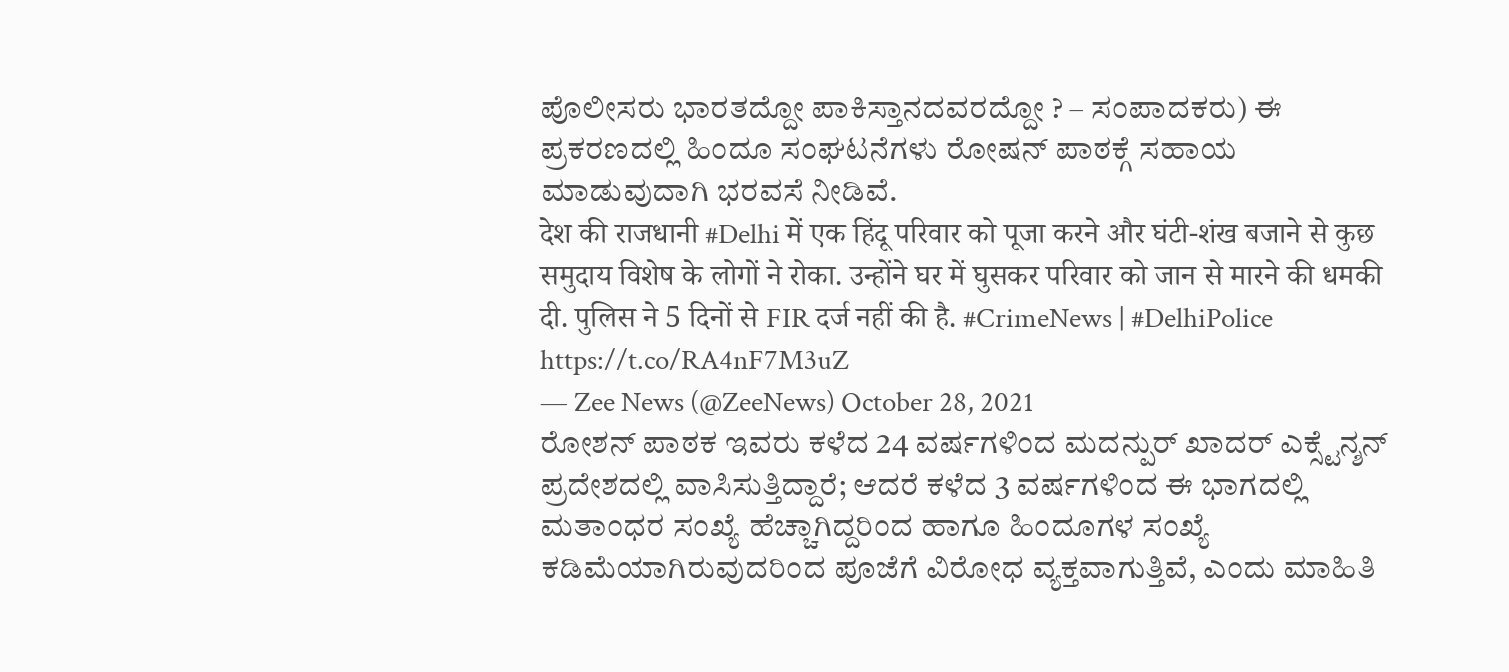ಪೊಲೀಸರು ಭಾರತದ್ದೋ ಪಾಕಿಸ್ತಾನದವರದ್ದೋ ? – ಸಂಪಾದಕರು) ಈ ಪ್ರಕರಣದಲ್ಲಿ ಹಿಂದೂ ಸಂಘಟನೆಗಳು ರೋಷನ್ ಪಾಠಕ್ಗೆ ಸಹಾಯ ಮಾಡುವುದಾಗಿ ಭರವಸೆ ನೀಡಿವೆ.
देश की राजधानी #Delhi में एक हिंदू परिवार को पूजा करने और घंटी-शंख बजाने से कुछ समुदाय विशेष के लोगों ने रोका. उन्होंने घर में घुसकर परिवार को जान से मारने की धमकी दी. पुलिस ने 5 दिनों से FIR दर्ज नहीं की है. #CrimeNews | #DelhiPolice https://t.co/RA4nF7M3uZ
— Zee News (@ZeeNews) October 28, 2021
ರೋಶನ್ ಪಾಠಕ ಇವರು ಕಳೆದ 24 ವರ್ಷಗಳಿಂದ ಮದನ್ಪುರ್ ಖಾದರ್ ಎಕ್ಸ್ಟೆನ್ಶನ್ ಪ್ರದೇಶದಲ್ಲಿ ವಾಸಿಸುತ್ತಿದ್ದಾರೆ; ಆದರೆ ಕಳೆದ 3 ವರ್ಷಗಳಿಂದ ಈ ಭಾಗದಲ್ಲಿ ಮತಾಂಧರ ಸಂಖ್ಯೆ ಹೆಚ್ಚಾಗಿದ್ದರಿಂದ ಹಾಗೂ ಹಿಂದೂಗಳ ಸಂಖ್ಯೆ ಕಡಿಮೆಯಾಗಿರುವುದರಿಂದ ಪೂಜೆಗೆ ವಿರೋಧ ವ್ಯಕ್ತವಾಗುತ್ತಿವೆ, ಎಂದು ಮಾಹಿತಿ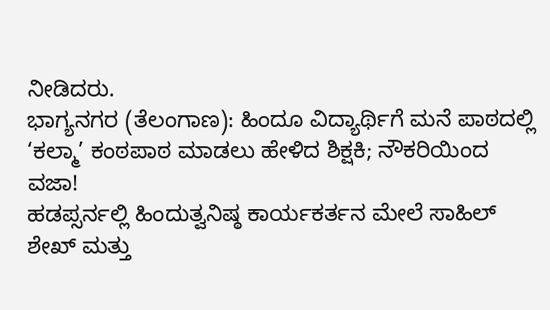ನೀಡಿದರು.
ಭಾಗ್ಯನಗರ (ತೆಲಂಗಾಣ): ಹಿಂದೂ ವಿದ್ಯಾರ್ಥಿಗೆ ಮನೆ ಪಾಠದಲ್ಲಿ ‘ಕಲ್ಮಾ’ ಕಂಠಪಾಠ ಮಾಡಲು ಹೇಳಿದ ಶಿಕ್ಷಕಿ; ನೌಕರಿಯಿಂದ ವಜಾ!
ಹಡಪ್ಸರ್ನಲ್ಲಿ ಹಿಂದುತ್ವನಿಷ್ಠ ಕಾರ್ಯಕರ್ತನ ಮೇಲೆ ಸಾಹಿಲ್ ಶೇಖ್ ಮತ್ತು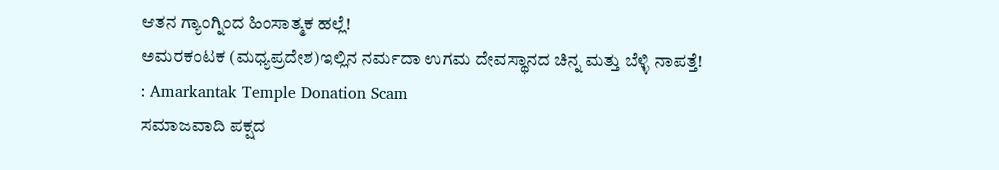ಆತನ ಗ್ಯಾಂಗ್ನಿಂದ ಹಿಂಸಾತ್ಮಕ ಹಲ್ಲೆ!
ಅಮರಕಂಟಕ (ಮಧ್ಯಪ್ರದೇಶ)ಇಲ್ಲಿನ ನರ್ಮದಾ ಉಗಮ ದೇವಸ್ಥಾನದ ಚಿನ್ನ ಮತ್ತು ಬೆಳ್ಳಿ ನಾಪತ್ತೆ! : Amarkantak Temple Donation Scam
ಸಮಾಜವಾದಿ ಪಕ್ಷದ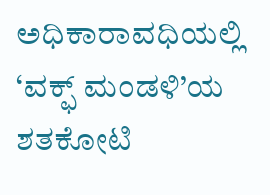ಅಧಿಕಾರಾವಧಿಯಲ್ಲಿ ‘ವಕ್ಫ್ ಮಂಡಳಿ’ಯ ಶತಕೋಟಿ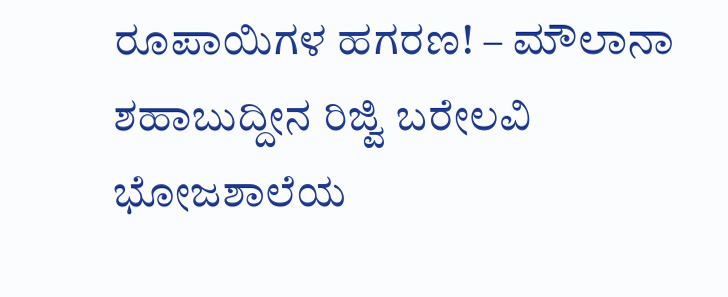ರೂಪಾಯಿಗಳ ಹಗರಣ! – ಮೌಲಾನಾ ಶಹಾಬುದ್ದೀನ ರಿಜ್ವಿ ಬರೇಲವಿ
ಭೋಜಶಾಲೆಯ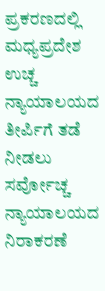ಪ್ರಕರಣದಲ್ಲಿ ಮಧ್ಯಪ್ರದೇಶ ಉಚ್ಚ ನ್ಯಾಯಾಲಯದ ತೀರ್ಪಿಗೆ ತಡೆ ನೀಡಲು ಸರ್ವೋಚ್ಚ ನ್ಯಾಯಾಲಯದ ನಿರಾಕರಣೆ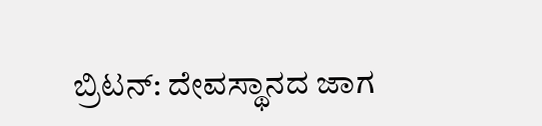ಬ್ರಿಟನ್: ದೇವಸ್ಥಾನದ ಜಾಗ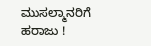ಮುಸಲ್ಮಾನರಿಗೆ ಹರಾಜು !